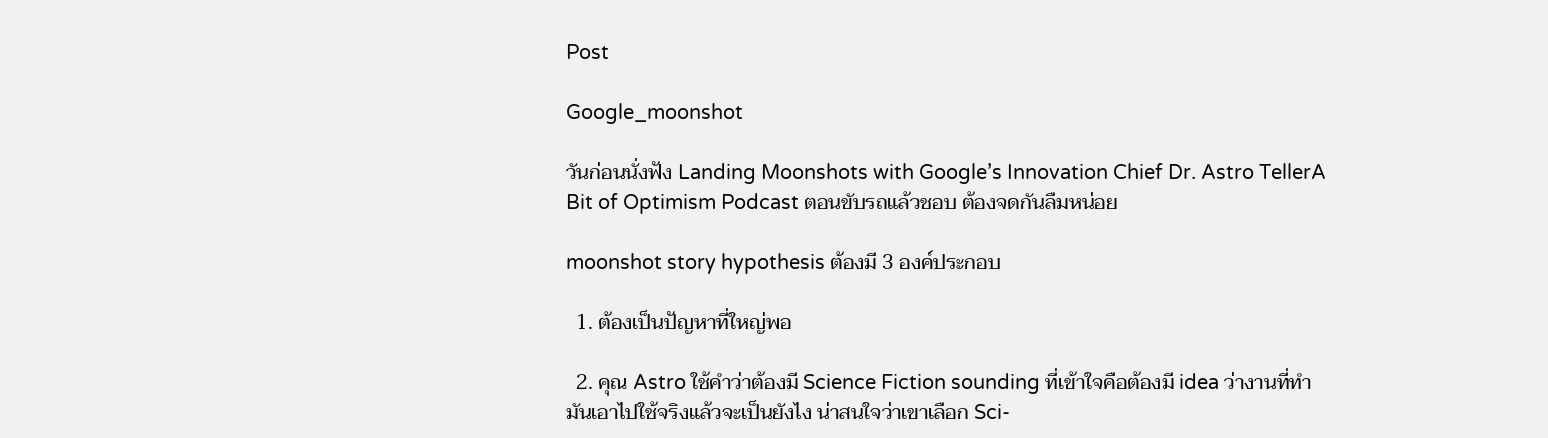Post

Google_moonshot

วันก่อนนั่งฟัง Landing Moonshots with Google’s Innovation Chief Dr. Astro TellerA Bit of Optimism Podcast ตอนขับรถแล้วชอบ ต้องจดกันลืมหน่อย

moonshot story hypothesis ต้องมี 3 องค์ประกอบ

  1. ต้องเป็นปัญหาที่ใหญ่พอ

  2. คุณ Astro ใช้คำว่าต้องมี Science Fiction sounding ที่เข้าใจคือต้องมี idea ว่างานที่ทำมันเอาไปใช้จริงแล้วจะเป็นยังไง น่าสนใจว่าเขาเลือก Sci-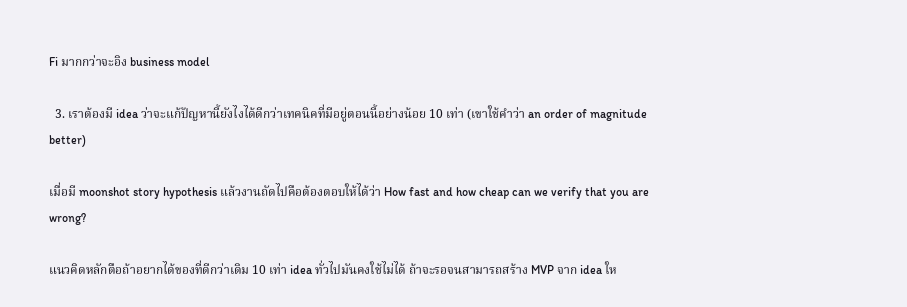Fi มากกว่าจะอิง business model

  3. เราต้องมี idea ว่าจะแก้ปัญหานี้ยังไงได้ดีกว่าเทคนิคที่มีอยู่ตอนนี้อย่างน้อย 10 เท่า (เขาใช้คำว่า an order of magnitude better)

เมื่อมี moonshot story hypothesis แล้วงานถัดไปคือต้องตอบให้ได้ว่า How fast and how cheap can we verify that you are wrong?

แนวคิดหลักตือถ้าอยากได้ของที่ดีกว่าเดิม 10 เท่า idea ทั่วไปมันคงใช้ไม่ได้ ถ้าจะรอจนสามารถสร้าง MVP จาก idea ให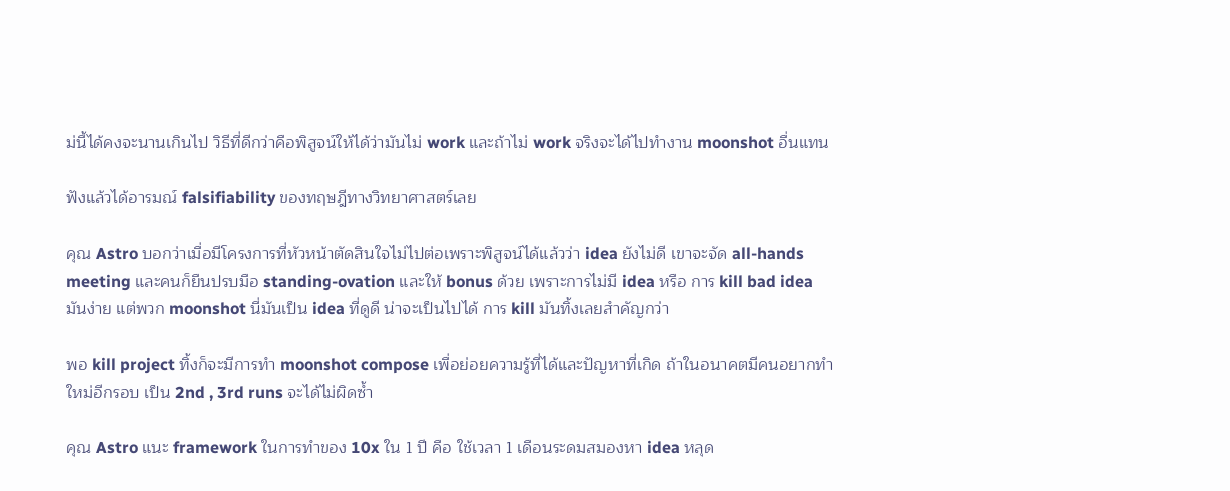ม่นี้ได้คงจะนานเกินไป วิธีที่ดีกว่าคือพิสูจน์ให้ได้ว่ามันไม่ work และถ้าไม่ work จริงจะได้ไปทำงาน moonshot อื่นแทน

ฟังแล้วได้อารมณ์ falsifiability ของทฤษฎีทางวิทยาศาสตร์เลย

คุณ Astro บอกว่าเมื่อมีโครงการที่หัวหน้าตัดสินใจไม่ไปต่อเพราะพิสูจน์ได้แล้วว่า idea ยังไม่ดี เขาจะจัด all-hands meeting และคนก็ยืนปรบมือ standing-ovation และให้ bonus ด้วย เพราะการไม่มี idea หรือ การ kill bad idea มันง่าย แต่พวก moonshot นี่มันเป็น idea ที่ดูดี น่าจะเป็นไปได้ การ kill มันทิ้งเลยสำคัญกว่า

พอ kill project ทิ้งก็จะมีการทำ moonshot compose เพื่อย่อยความรู้ที่ได้และปัญหาที่เกิด ถ้าในอนาคตมีคนอยากทำใหม่อีกรอบ เป็น 2nd , 3rd runs จะได้ไม่ผิดซ้ำ

คุณ Astro แนะ framework ในการทำของ 10x ใน 1 ปี คือ ใช้เวลา 1 เดือนระดมสมองหา idea หลุด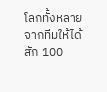โลกทั้งหลายจากทีมให้ได้สัก 100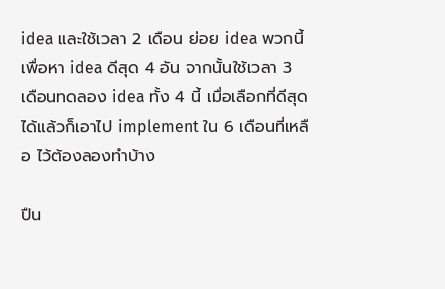idea และใช้เวลา 2 เดือน ย่อย idea พวกนี้เพื่อหา idea ดีสุด 4 อัน จากนั้นใช้เวลา 3 เดือนทดลอง idea ทั้ง 4 นี้ เมื่อเลือกที่ดีสุดได้แล้วก็เอาไป implement ใน 6 เดือนที่เหลือ ไว้ต้องลองทำบ้าง

ปืน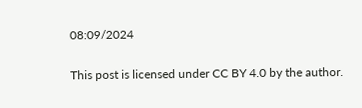08:09/2024

This post is licensed under CC BY 4.0 by the author.